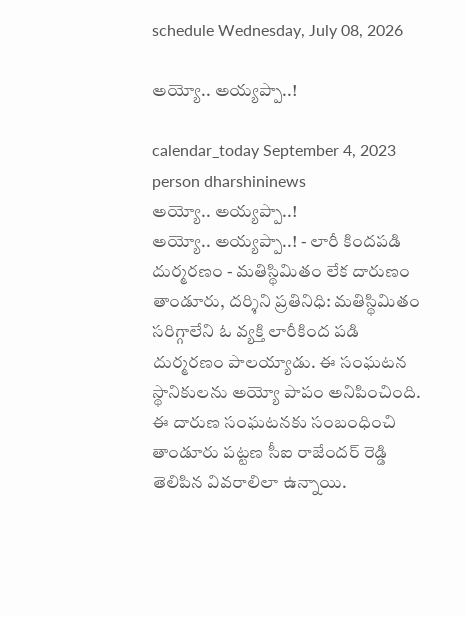schedule Wednesday, July 08, 2026

అయ్యో.. అయ్యప్పా..!

calendar_today September 4, 2023
person dharshininews
అయ్యో.. అయ్యప్పా..!
అయ్యో.. అయ్యప్పా..! - లారీ కిందపడి దుర్మరణం - మతిస్థిమితం లేక దారుణం తాండూరు, దర్శిని ప్రతినిధి: మతిస్థిమితం సరిగ్గాలేని ఓ వ్యక్తి లారీకింద పడి దుర్మరణం పాలయ్యాడు. ఈ సంఘటన స్థానికులను అయ్యో పాపం అనిపించింది. ఈ దారుణ సంఘటనకు సంబంధించి తాండూరు పట్టణ సీఐ రాజేందర్ రెడ్డి తెలిపిన వివరాలిలా ఉన్నాయి.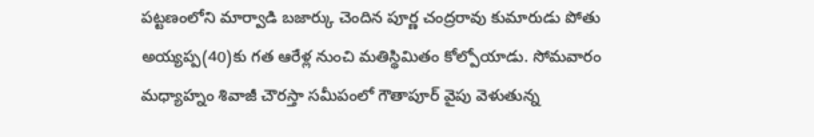పట్టణంలోని మార్వాడి బజార్కు చెందిన పూర్ణ చంద్రరావు కుమారుడు పోతు అయ్యప్ప(40)కు గత ఆరేళ్ల నుంచి మతిస్థిమితం కోల్పోయాడు. సోమవారం మధ్యాహ్నం శివాజీ చౌరస్తా సమీపంలో గౌతాపూర్ వైపు వెళుతున్న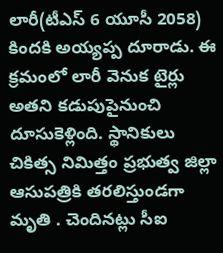లారీ(టీఎస్ 6 యూసీ 2058) కిందకి అయ్యప్ప దూరాడు. ఈ క్రమంలో లారీ వెనుక టైర్లు అతని కడుపుపైనుంచి దూసుకెళ్లింది. స్థానికులు చికిత్స నిమిత్తం ప్రభుత్వ జిల్లా ఆసుపత్రికి తరలిస్తుండగా మృతి . చెందినట్లు సీఐ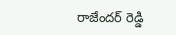రాజేందర్ రెడ్డి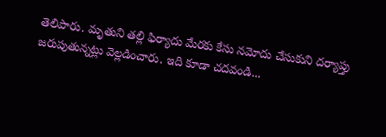తెలిపారు. మృతుని తల్లి ఫిర్యాదు మేరకు కేసు నమోదు చేసుకుని దర్యాప్తు జరుపుతున్నట్లు వెల్లడించారు. ఇది కూడా చదవండి...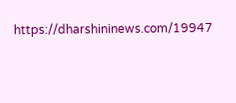https://dharshininews.com/19947